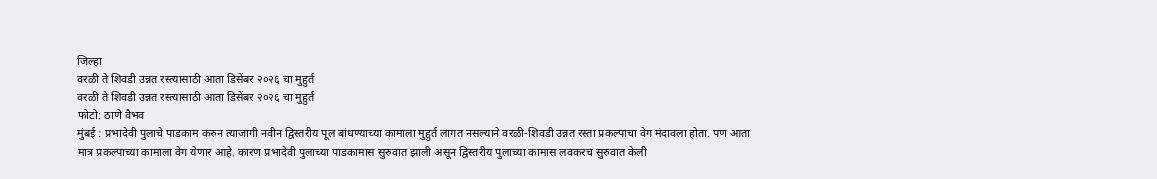जिल्हा
वरळी ते शिवडी उन्नत रस्त्यासाठी आता डिसेंबर २०२६ चा मुहुर्त
वरळी ते शिवडी उन्नत रस्त्यासाठी आता डिसेंबर २०२६ चा मुहुर्त
फोटो: ठाणे वैभव
मुंबई : प्रभादेवी पुलाचे पाडकाम करुन त्याजागी नवीन द्विस्तरीय पूल बांधण्याच्या कामाला मुहुर्त लागत नसल्याने वरळी-शिवडी उन्नत रस्ता प्रकल्पाचा वेग मंदावला होता. पण आता मात्र प्रकल्पाच्या कामाला वेग येणार आहे. कारण प्रभादेवी पुलाच्या पाडकामास सुरुवात झाली असून द्विस्तरीय पुलाच्या कामास लवकरच सुरुवात केली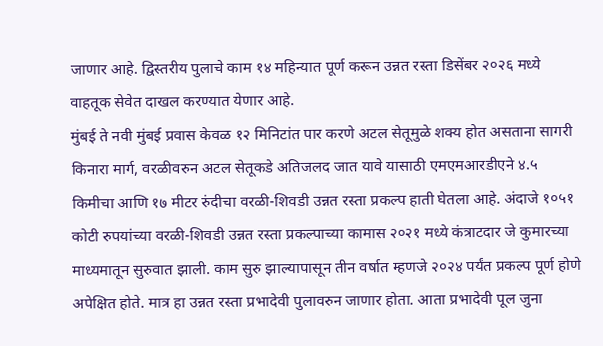जाणार आहे. द्विस्तरीय पुलाचे काम १४ महिन्यात पूर्ण करून उन्नत रस्ता डिसेंबर २०२६ मध्ये वाहतूक सेवेत दाखल करण्यात येणार आहे.
मुंबई ते नवी मुंबई प्रवास केवळ १२ मिनिटांत पार करणे अटल सेतूमुळे शक्य होत असताना सागरी किनारा मार्ग, वरळीवरुन अटल सेतूकडे अतिजलद जात यावे यासाठी एमएमआरडीएने ४.५ किमीचा आणि १७ मीटर रुंदीचा वरळी-शिवडी उन्नत रस्ता प्रकल्प हाती घेतला आहे. अंदाजे १०५१ कोटी रुपयांच्या वरळी-शिवडी उन्नत रस्ता प्रकल्पाच्या कामास २०२१ मध्ये कंत्राटदार जे कुमारच्या माध्यमातून सुरुवात झाली. काम सुरु झाल्यापासून तीन वर्षात म्हणजे २०२४ पर्यंत प्रकल्प पूर्ण होणे अपेक्षित होते. मात्र हा उन्नत रस्ता प्रभादेवी पुलावरुन जाणार होता. आता प्रभादेवी पूल जुना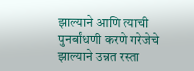झाल्याने आणि त्याची पुनर्बांधणी करणे गरेजेचे झाल्याने उन्नत रस्ता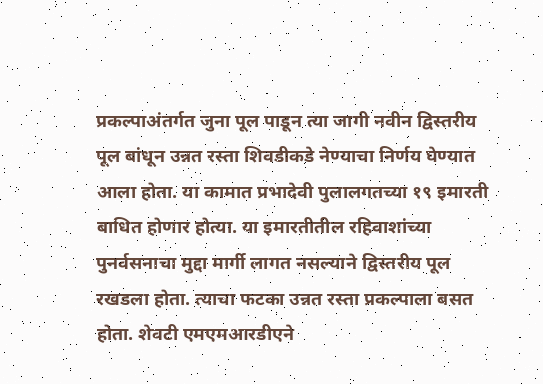प्रकल्पाअंतर्गत जुना पूल पाडून त्या जागी नवीन द्विस्तरीय पूल बांधून उन्नत रस्ता शिवडीकडे नेण्याचा निर्णय घेण्यात आला होता. या कामात प्रभादेवी पुलालगतच्या १९ इमारती बाधित होणार होत्या. या इमारतीतील रहिवाशांच्या पुनर्वसनाचा मुद्दा मार्गी लागत नसल्याने द्विस्तरीय पूल रखडला होता. त्याचा फटका उन्नत रस्ता प्रकल्पाला बसत होता. शेवटी एमएमआरडीएने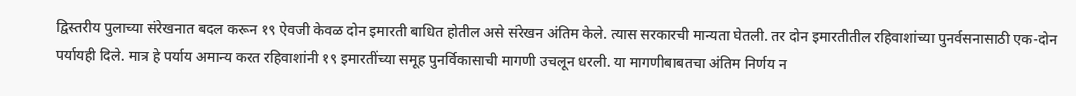द्विस्तरीय पुलाच्या संरेखनात बदल करून १९ ऐवजी केवळ दोन इमारती बाधित होतील असे संरेखन अंतिम केले. त्यास सरकारची मान्यता घेतली. तर दोन इमारतीतील रहिवाशांच्या पुनर्वसनासाठी एक-दोन पर्यायही दिले. मात्र हे पर्याय अमान्य करत रहिवाशांनी १९ इमारतींच्या समूह पुनर्विकासाची मागणी उचलून धरली. या मागणीबाबतचा अंतिम निर्णय न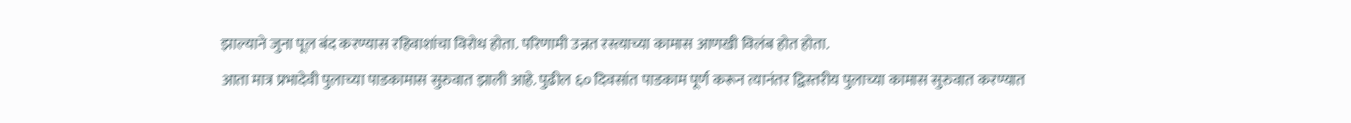झाल्याने जुना पूल बंद करण्यास रहिवाशांचा विरोध होता. परिणामी उन्नत रस्त्याच्या कामास आणखी विलंब होत होता.
आता मात्र प्रभादेवी पुलाच्या पाडकामास सुरुवात झाली आहे. पुढील ६० दिवसांत पाडकाम पूर्ण करून त्यानंतर द्विस्तरीय पुलाच्या कामास सुरुवात करण्यात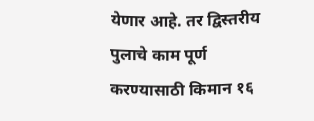येणार आहे. तर द्विस्तरीय पुलाचे काम पूर्ण करण्यासाठी किमान १६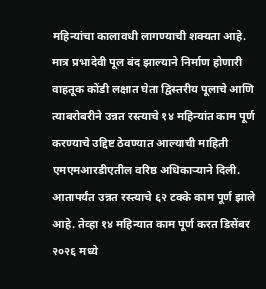महिन्यांचा कालावधी लागण्याची शक्यता आहे. मात्र प्रभादेवी पूल बंद झाल्याने निर्माण होणारी वाहतूक कोंडी लक्षात घेता द्विस्तरीय पूलाचे आणि त्याबरोबरीने उन्नत रस्त्याचे १४ महिन्यांत काम पूर्ण करण्याचे उद्दिष्ट ठेवण्यात आल्याची माहिती एमएमआरडीएतील वरिष्ठ अधिकाऱ्याने दिली. आतापर्यंत उन्नत रस्त्याचे ६२ टक्के काम पूर्ण झाले आहे. तेव्हा १४ महिन्यात काम पूर्ण करत डिसेंबर २०२६ मध्ये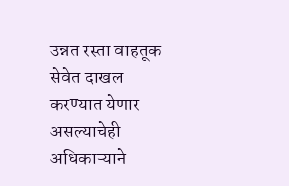उन्नत रस्ता वाहतूक सेवेत दाखल करण्यात येणार असल्याचेही अधिकाऱ्याने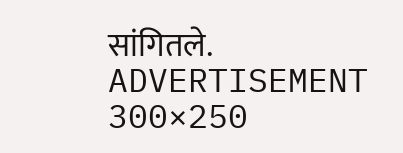सांगितले.
ADVERTISEMENT 300×250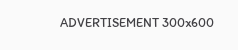ADVERTISEMENT 300x600